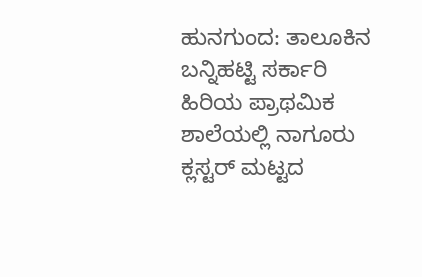ಹುನಗುಂದ: ತಾಲೂಕಿನ ಬನ್ನಿಹಟ್ಟಿ ಸರ್ಕಾರಿ ಹಿರಿಯ ಪ್ರಾಥಮಿಕ ಶಾಲೆಯಲ್ಲಿ ನಾಗೂರು ಕ್ಲಸ್ಟರ್ ಮಟ್ಟದ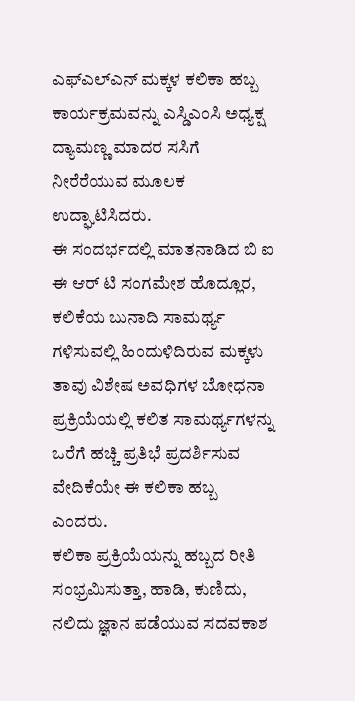ಎಫ್ಎಲ್ಎನ್ ಮಕ್ಕಳ ಕಲಿಕಾ ಹಬ್ಬ ಕಾರ್ಯಕ್ರಮವನ್ನು ಎಸ್ಡಿಎಂಸಿ ಅಧ್ಯಕ್ಷ ದ್ಯಾಮಣ್ಣ ಮಾದರ ಸಸಿಗೆ ನೀರೆರೆಯುವ ಮೂಲಕ ಉದ್ಘಾಟಿಸಿದರು.
ಈ ಸಂದರ್ಭದಲ್ಲಿ ಮಾತನಾಡಿದ ಬಿ ಐ ಈ ಆರ್ ಟಿ ಸಂಗಮೇಶ ಹೊದ್ಲೂರ, ಕಲಿಕೆಯ ಬುನಾದಿ ಸಾಮರ್ಥ್ಯ ಗಳಿಸುವಲ್ಲಿ ಹಿಂದುಳಿದಿರುವ ಮಕ್ಕಳು ತಾವು ವಿಶೇಷ ಅವಧಿಗಳ ಬೋಧನಾ ಪ್ರಕ್ರಿಯೆಯಲ್ಲಿ ಕಲಿತ ಸಾಮರ್ಥ್ಯಗಳನ್ನು ಒರೆಗೆ ಹಚ್ಚಿ ಪ್ರತಿಭೆ ಪ್ರದರ್ಶಿಸುವ ವೇದಿಕೆಯೇ ಈ ಕಲಿಕಾ ಹಬ್ಬ ಎಂದರು.
ಕಲಿಕಾ ಪ್ರಕ್ರಿಯೆಯನ್ನು ಹಬ್ಬದ ರೀತಿ ಸಂಭ್ರಮಿಸುತ್ತಾ, ಹಾಡಿ, ಕುಣಿದು, ನಲಿದು ಜ್ಞಾನ ಪಡೆಯುವ ಸದವಕಾಶ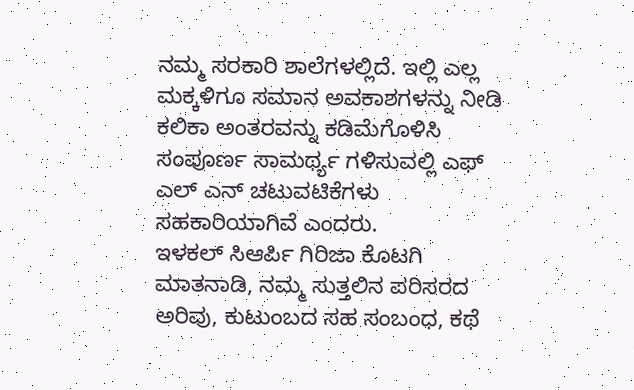ನಮ್ಮ ಸರಕಾರಿ ಶಾಲೆಗಳಲ್ಲಿದೆ. ಇಲ್ಲಿ ಎಲ್ಲ ಮಕ್ಕಳಿಗೂ ಸಮಾನ ಅವಕಾಶಗಳನ್ನು ನೀಡಿ ಕಲಿಕಾ ಅಂತರವನ್ನು ಕಡಿಮೆಗೊಳಿಸಿ ಸಂಪೂರ್ಣ ಸಾಮರ್ಥ್ಯ ಗಳಿಸುವಲ್ಲಿ ಎಫ್ ಎಲ್ ಎನ್ ಚಟುವಟಿಕೆಗಳು ಸಹಕಾರಿಯಾಗಿವೆ ಎಂದರು.
ಇಳಕಲ್ ಸಿಆರ್ಪಿ ಗಿರಿಜಾ ಕೊಟಗಿ ಮಾತನಾಡಿ, ನಮ್ಮ ಸುತ್ತಲಿನ ಪರಿಸರದ ಅರಿವು, ಕುಟುಂಬದ ಸಹ ಸಂಬಂಧ, ಕಥೆ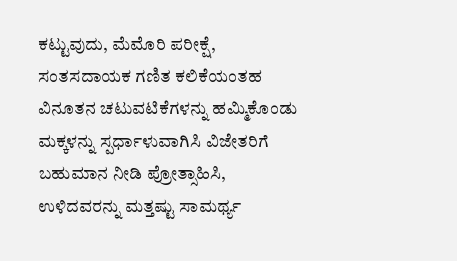ಕಟ್ಟುವುದು, ಮೆಮೊರಿ ಪರೀಕ್ಷೆ, ಸಂತಸದಾಯಕ ಗಣಿತ ಕಲಿಕೆಯಂತಹ ವಿನೂತನ ಚಟುವಟಿಕೆಗಳನ್ನು ಹಮ್ಮಿಕೊಂಡು ಮಕ್ಕಳನ್ನು ಸ್ಪರ್ಧಾಳುವಾಗಿಸಿ ವಿಜೇತರಿಗೆ ಬಹುಮಾನ ನೀಡಿ ಪ್ರೋತ್ಸಾಹಿಸಿ, ಉಳಿದವರನ್ನು ಮತ್ತಷ್ಟು ಸಾಮರ್ಥ್ಯ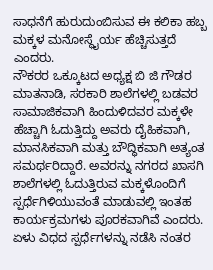ಸಾಧನೆಗೆ ಹುರುದುಂಬಿಸುವ ಈ ಕಲಿಕಾ ಹಬ್ಬ ಮಕ್ಕಳ ಮನೋಸ್ಥೈರ್ಯ ಹೆಚ್ಚಿಸುತ್ತದೆ ಎಂದರು.
ನೌಕರರ ಒಕ್ಕೂಟದ ಅಧ್ಯಕ್ಷ ಬಿ ಜಿ ಗೌಡರ ಮಾತನಾಡಿ, ಸರಕಾರಿ ಶಾಲೆಗಳಲ್ಲಿ ಬಡವರ ಸಾಮಾಜಿಕವಾಗಿ ಹಿಂದುಳಿದವರ ಮಕ್ಕಳೇ ಹೆಚ್ಚಾಗಿ ಓದುತ್ತಿದ್ದು ಅವರು ದೈಹಿಕವಾಗಿ, ಮಾನಸಿಕವಾಗಿ ಮತ್ತು ಬೌದ್ಧಿಕವಾಗಿ ಅತ್ಯಂತ ಸಮರ್ಥರಿದ್ದಾರೆ. ಅವರನ್ನು ನಗರದ ಖಾಸಗಿ ಶಾಲೆಗಳಲ್ಲಿ ಓದುತ್ತಿರುವ ಮಕ್ಕಳೊಂದಿಗೆ ಸ್ಪರ್ಧೆಗಿಳಿಯುವಂತೆ ಮಾಡುವಲ್ಲಿ ಇಂತಹ ಕಾರ್ಯಕ್ರಮಗಳು ಪೂರಕವಾಗಿವೆ ಎಂದರು.
ಏಳು ವಿಧದ ಸ್ಪರ್ಧೆಗಳನ್ನು ನಡೆಸಿ ನಂತರ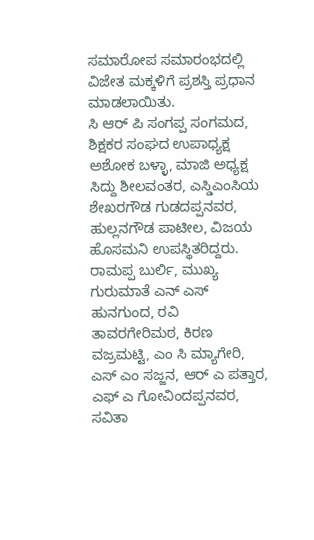ಸಮಾರೋಪ ಸಮಾರಂಭದಲ್ಲಿ ವಿಜೇತ ಮಕ್ಕಳಿಗೆ ಪ್ರಶಸ್ತಿ ಪ್ರಧಾನ ಮಾಡಲಾಯಿತು.
ಸಿ ಆರ್ ಪಿ ಸಂಗಪ್ಪ ಸಂಗಮದ, ಶಿಕ್ಷಕರ ಸಂಘದ ಉಪಾಧ್ಯಕ್ಷ ಅಶೋಕ ಬಳ್ಳಾ, ಮಾಜಿ ಅಧ್ಯಕ್ಷ ಸಿದ್ದು ಶೀಲವಂತರ, ಎಸ್ಡಿಎಂಸಿಯ ಶೇಖರಗೌಡ ಗುಡದಪ್ಪನವರ, ಹುಲ್ಲನಗೌಡ ಪಾಟೀಲ, ವಿಜಯ ಹೊಸಮನಿ ಉಪಸ್ಥಿತರಿದ್ದರು.
ರಾಮಪ್ಪ ಬುರ್ಲಿ, ಮುಖ್ಯ ಗುರುಮಾತೆ ಎನ್ ಎಸ್ ಹುನಗುಂದ, ರವಿ ತಾವರಗೇರಿಮಠ, ಕಿರಣ ವಜ್ರಮಟ್ಟಿ, ಎಂ ಸಿ ಮ್ಯಾಗೇರಿ, ಎಸ್ ಎಂ ಸಜ್ಜನ, ಆರ್ ಎ ಪತ್ತಾರ, ಎಫ್ ಎ ಗೋವಿಂದಪ್ಪನವರ, ಸವಿತಾ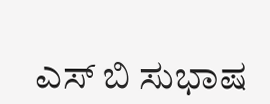ಎಸ್ ಬಿ ಸುಭಾಷ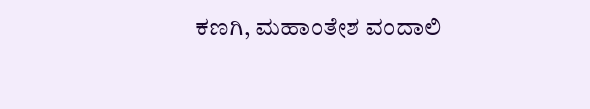ಕಣಗಿ, ಮಹಾಂತೇಶ ವಂದಾಲಿ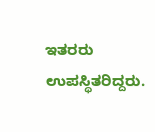ಇತರರು ಉಪಸ್ಥಿತರಿದ್ದರು.